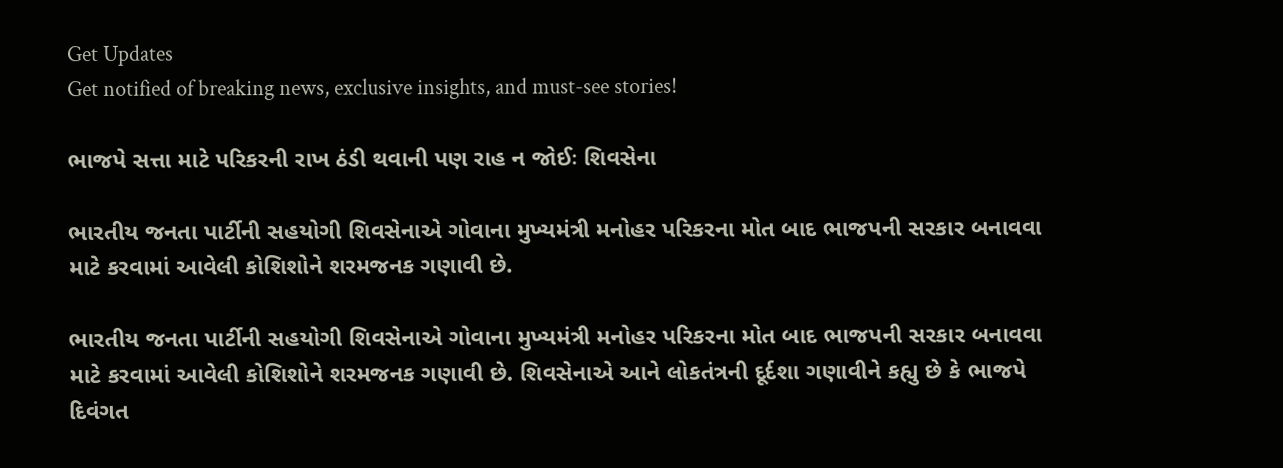Get Updates
Get notified of breaking news, exclusive insights, and must-see stories!

ભાજપે સત્તા માટે પરિકરની રાખ ઠંડી થવાની પણ રાહ ન જોઈઃ શિવસેના

ભારતીય જનતા પાર્ટીની સહયોગી શિવસેનાએ ગોવાના મુખ્યમંત્રી મનોહર પરિકરના મોત બાદ ભાજપની સરકાર બનાવવા માટે કરવામાં આવેલી કોશિશોને શરમજનક ગણાવી છે.

ભારતીય જનતા પાર્ટીની સહયોગી શિવસેનાએ ગોવાના મુખ્યમંત્રી મનોહર પરિકરના મોત બાદ ભાજપની સરકાર બનાવવા માટે કરવામાં આવેલી કોશિશોને શરમજનક ગણાવી છે. શિવસેનાએ આને લોકતંત્રની દૂર્દશા ગણાવીને કહ્યુ છે કે ભાજપે દિવંગત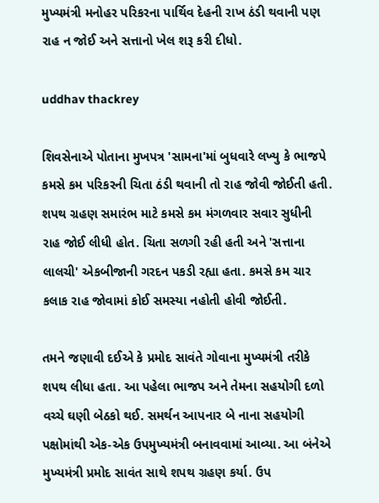મુખ્યમંત્રી મનોહર પરિકરના પાર્થિવ દેહની રાખ ઠંડી થવાની પણ રાહ ન જોઈ અને સત્તાનો ખેલ શરૂ કરી દીધો.

uddhav thackrey

શિવસેનાએ પોતાના મુખપત્ર 'સામના'માં બુધવારે લખ્યુ કે ભાજપે કમસે કમ પરિકરની ચિતા ઠંડી થવાની તો રાહ જોવી જોઈતી હતી. શપથ ગ્રહણ સમારંભ માટે કમસે કમ મંગળવાર સવાર સુધીની રાહ જોઈ લીધી હોત. ચિતા સળગી રહી હતી અને 'સત્તાના લાલચી' એકબીજાની ગરદન પકડી રહ્યા હતા. કમસે કમ ચાર કલાક રાહ જોવામાં કોઈ સમસ્યા નહોતી હોવી જોઈતી.

તમને જણાવી દઈએ કે પ્રમોદ સાવંતે ગોવાના મુખ્યમંત્રી તરીકે શપથ લીધા હતા. આ પહેલા ભાજપ અને તેમના સહયોગી દળો વચ્ચે ઘણી બેઠકો થઈ. સમર્થન આપનાર બે નાના સહયોગી પક્ષોમાંથી એક-એક ઉપમુખ્યમંત્રી બનાવવામાં આવ્યા. આ બંનેએ મુખ્યમંત્રી પ્રમોદ સાવંત સાથે શપથ ગ્રહણ કર્યા. ઉપ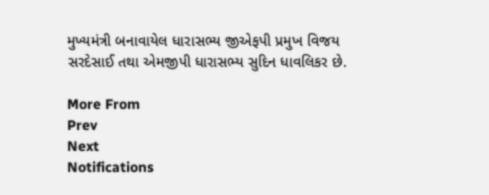મુખ્યમંત્રી બનાવાયેલ ધારાસભ્ય જીએફપી પ્રમુખ વિજય સરદેસાઈ તથા એમજીપી ધારાસભ્ય સુદિન ધાવલિકર છે.

More From
Prev
Next
Notifications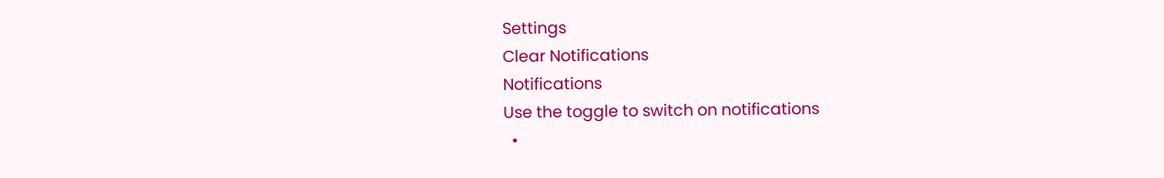Settings
Clear Notifications
Notifications
Use the toggle to switch on notifications
  •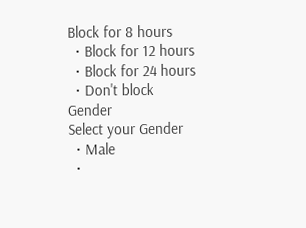Block for 8 hours
  • Block for 12 hours
  • Block for 24 hours
  • Don't block
Gender
Select your Gender
  • Male
  •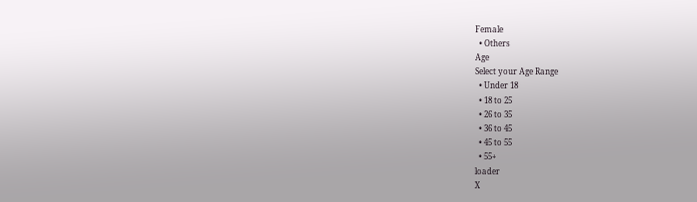Female
  • Others
Age
Select your Age Range
  • Under 18
  • 18 to 25
  • 26 to 35
  • 36 to 45
  • 45 to 55
  • 55+
loader
X